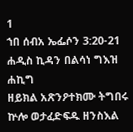1
ኀበ ሰብአ ኤፌሶን 3:20-21
ሐዲስ ኪዳን በልሳነ ግእዝ
ሐኪግ
ዘይክል አጽንዖተክሙ ትግበሩ ኵሎ ወታፈድፍዱ ዘንስእል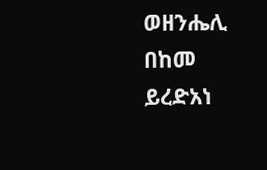ወዘንሔሊ በከመ ይረድአነ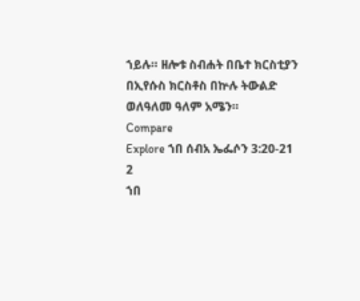ኀይሉ። ዘሎቱ ስብሐት በቤተ ክርስቲያን በኢየሱስ ክርስቶስ በኵሉ ትውልድ ወለዓለመ ዓለም አሜን።
Compare
Explore ኀበ ሰብአ ኤፌሶን 3:20-21
2
ኀበ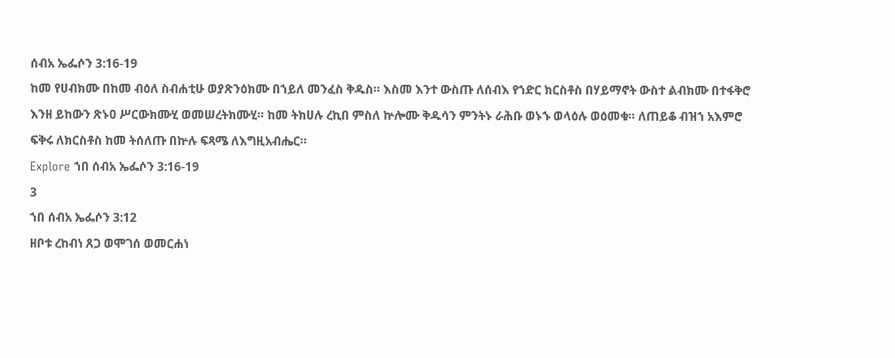ሰብአ ኤፌሶን 3:16-19
ከመ የሀብክሙ በከመ ብዕለ ስብሐቲሁ ወያጽንዕክሙ በኀይለ መንፈስ ቅዱስ። እስመ እንተ ውስጡ ለሰብእ የኀድር ክርስቶስ በሃይማኖት ውስተ ልብክሙ በተፋቅሮ እንዘ ይከውን ጽኑዐ ሥርውክሙሂ ወመሠረትክሙሂ። ከመ ትክሀሉ ረኪበ ምስለ ኵሎሙ ቅዱሳን ምንትኑ ራሕቡ ወኑኁ ወላዕሉ ወዕመቁ። ለጠይቆ ብዝኀ አእምሮ ፍቅሩ ለክርስቶስ ከመ ትሰለጡ በኵሉ ፍጻሜ ለእግዚአብሔር።
Explore ኀበ ሰብአ ኤፌሶን 3:16-19
3
ኀበ ሰብአ ኤፌሶን 3:12
ዘቦቱ ረከብነ ጸጋ ወሞገሰ ወመርሐነ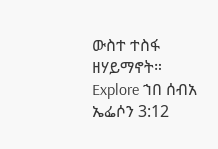ውስተ ተስፋ ዘሃይማኖት።
Explore ኀበ ሰብአ ኤፌሶን 3:12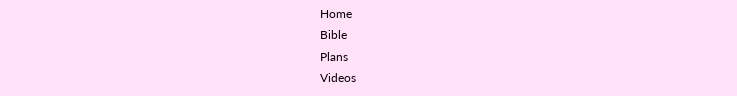Home
Bible
Plans
Videos